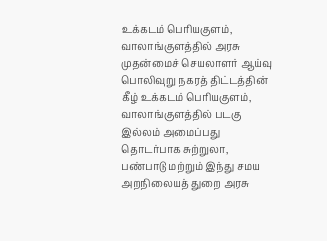உக்கடம் பெரியகுளம், வாலாங்குளத்தில் அரசு முதன்மைச் செயலாளர் ஆய்வு
பொலிவுறு நகரத் திட்டத்தின் கீழ் உக்கடம் பெரியகுளம், வாலாங்குளத்தில் படகு இல்லம் அமைப்பது தொடர்பாக சுற்றுலா, பண்பாடு மற்றும் இந்து சமய அறநிலையத் துறை அரசு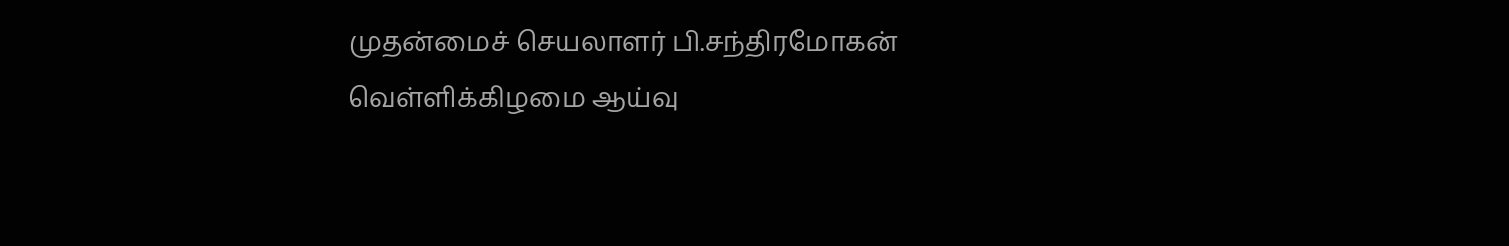முதன்மைச் செயலாளர் பி.சந்திரமோகன் வெள்ளிக்கிழமை ஆய்வு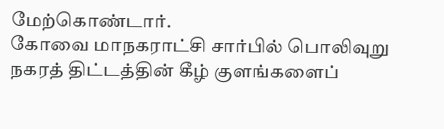மேற்கொண்டார்.
கோவை மாநகராட்சி சார்பில் பொலிவுறு நகரத் திட்டத்தின் கீழ் குளங்களைப்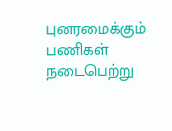புனரமைக்கும் பணிகள் நடைபெற்று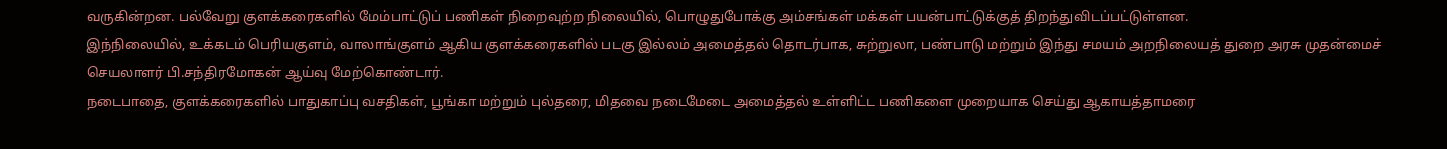வருகின்றன. பல்வேறு குளக்கரைகளில் மேம்பாட்டுப் பணிகள் நிறைவுற்ற நிலையில், பொழுதுபோக்கு அம்சங்கள் மக்கள் பயன்பாட்டுக்குத் திறந்துவிடப்பட்டுள்ளன.
இந்நிலையில், உக்கடம் பெரியகுளம், வாலாங்குளம் ஆகிய குளக்கரைகளில் படகு இல்லம் அமைத்தல் தொடர்பாக, சுற்றுலா, பண்பாடு மற்றும் இந்து சமயம் அறநிலையத் துறை அரசு முதன்மைச் செயலாளர் பி.சந்திரமோகன் ஆய்வு மேற்கொண்டார்.
நடைபாதை, குளக்கரைகளில் பாதுகாப்பு வசதிகள், பூங்கா மற்றும் புல்தரை, மிதவை நடைமேடை அமைத்தல் உள்ளிட்ட பணிகளை முறையாக செய்து ஆகாயத்தாமரை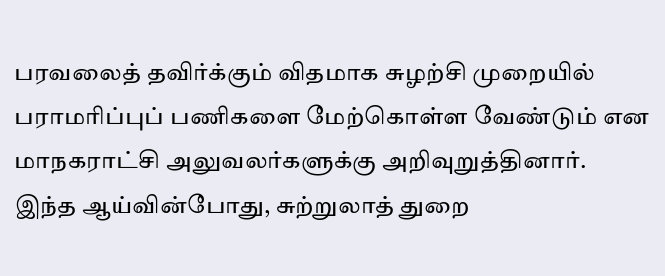பரவலைத் தவிர்க்கும் விதமாக சுழற்சி முறையில் பராமரிப்புப் பணிகளை மேற்கொள்ள வேண்டும் என மாநகராட்சி அலுவலர்களுக்கு அறிவுறுத்தினார்.
இந்த ஆய்வின்போது, சுற்றுலாத் துறை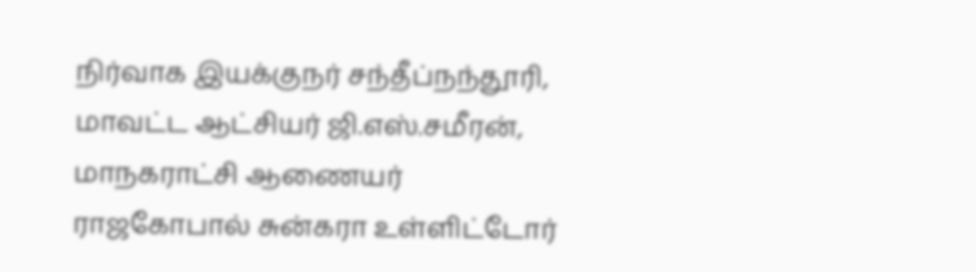நிர்வாக இயக்குநர் சந்தீப்நந்தூரி, மாவட்ட ஆட்சியர் ஜி.எஸ்.சமீரன், மாநகராட்சி ஆணையர் ராஜகோபால் சுன்கரா உள்ளிட்டோர்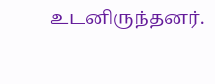உடனிருந்தனர்.